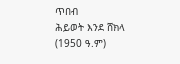ጥበብ
ሕይወት እንደ ሸክላ (1950 ዓ.ም)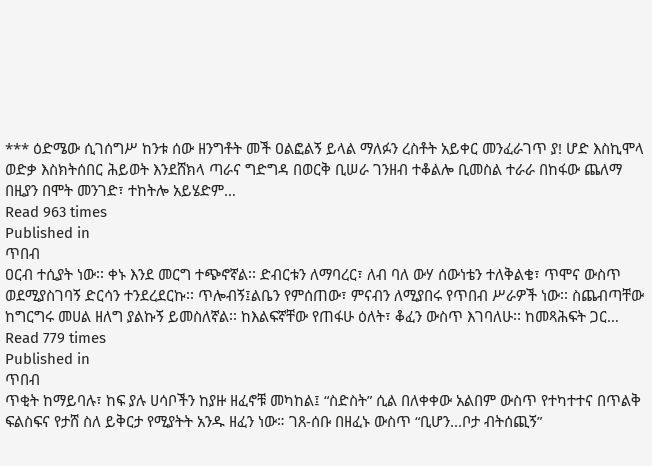*** ዕድሜው ሲገሰግሥ ከንቱ ሰው ዘንግቶት መች ዐልፎልኝ ይላል ማለፉን ረስቶት አይቀር መንፈራገጥ ያ! ሆድ እስኪሞላ ወድቃ እስክትሰበር ሕይወት እንደሸክላ ጣራና ግድግዳ በወርቅ ቢሠራ ገንዘብ ተቆልሎ ቢመስል ተራራ በከፋው ጨለማ በዚያን በሞት መንገድ፣ ተከትሎ አይሄድም…
Read 963 times
Published in
ጥበብ
ዐርብ ተሲያት ነው፡፡ ቀኑ እንደ መርግ ተጭኖኛል፡፡ ድብርቱን ለማባረር፣ ለብ ባለ ውሃ ሰውነቴን ተለቅልቄ፣ ጥሞና ውስጥ ወደሚያስገባኝ ድርሳን ተንደረደርኩ፡፡ ጥሎብኝ፤ልቤን የምሰጠው፣ ምናብን ለሚያበሩ የጥበብ ሥራዎች ነው፡፡ ስጨብጣቸው ከግርግሩ መሀል ዘለግ ያልኩኝ ይመስለኛል፡፡ ከእልፍኛቸው የጠፋሁ ዕለት፣ ቆፈን ውስጥ እገባለሁ፡፡ ከመጻሕፍት ጋር…
Read 779 times
Published in
ጥበብ
ጥቂት ከማይባሉ፣ ከፍ ያሉ ሀሳቦችን ከያዙ ዘፈኖቹ መካከል፤ “ስድስት” ሲል በለቀቀው አልበም ውስጥ የተካተተና በጥልቅ ፍልስፍና የታሸ ስለ ይቅርታ የሚያትት አንዱ ዘፈን ነው። ገጸ-ሰቡ በዘፈኑ ውስጥ “ቢሆን...ቦታ ብትሰጪኝ”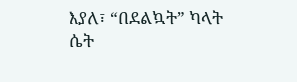እያለ፣ “በደልኳት” ካላት ሴት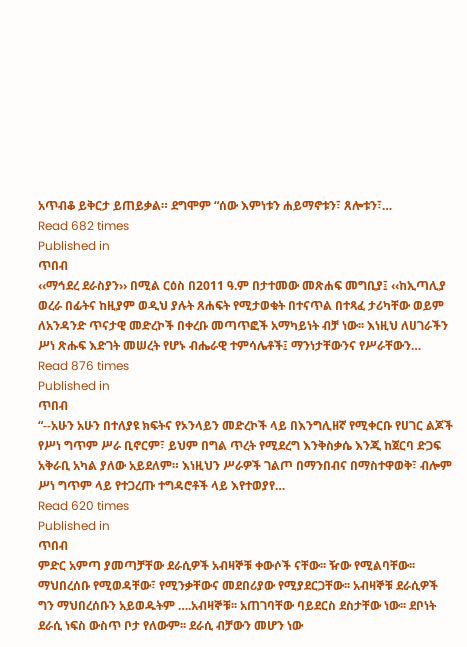አጥብቆ ይቅርታ ይጠይቃል። ደግሞም “ሰው እምነቱን ሐይማኖቱን፣ ጸሎቱን፣…
Read 682 times
Published in
ጥበብ
‹‹ማኅደረ ደራስያን›› በሚል ርዕስ በ2011 ዓ.ም በታተመው መጽሐፍ መግቢያ፤ ‹‹ከኢጣሊያ ወረራ በፊትና ከዚያም ወዲህ ያሉት ጸሐፍት የሚታወቁት በተናጥል በተጻፈ ታሪካቸው ወይም ለአንዳንድ ጥናታዊ መድረኮች በቀረቡ መጣጥፎች አማካይነት ብቻ ነው፡፡ እነዚህ ለሀገራችን ሥነ ጽሑፍ እድገት መሠረት የሆኑ ብሔራዊ ተምሳሌቶች፤ ማንነታቸውንና የሥራቸውን…
Read 876 times
Published in
ጥበብ
“--አሁን አሁን በተለያዩ ክፍትና የኦንላይን መድረኮች ላይ በእንግሊዘኛ የሚቀርቡ የሀገር ልጆች የሥነ ግጥም ሥራ ቢኖርም፣ ይህም በግል ጥረት የሚደረግ እንቅስቃሴ እንጂ ከጀርባ ድጋፍ አቅራቢ አካል ያለው አይደለም። እነዚህን ሥራዎች ገልጦ በማንበብና በማስተዋወቅ፣ ብሎም ሥነ ግጥም ላይ የተጋረጡ ተግዳሮቶች ላይ እየተወያየ…
Read 620 times
Published in
ጥበብ
ምድር አምጣ ያመጣቻቸው ደራሲዎች አብዛኞቹ ቀውሶች ናቸው፡፡ ዥው የሚልባቸው፡፡ ማህበረሰቡ የሚወዳቸው፣ የሚንቃቸውና መደበሪያው የሚያደርጋቸው፡፡ አብዛኞቹ ደራሲዎች ግን ማህበረሰቡን አይወዱትም ….አብዛኞቹ፡፡ አጠገባቸው ባይደርስ ደስታቸው ነው፡፡ ደቦነት ደራሲ ነፍስ ውስጥ ቦታ የለውም፡፡ ደራሲ ብቻውን መሆን ነው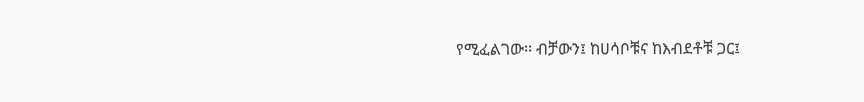የሚፈልገው፡፡ ብቻውን፤ ከሀሳቦቹና ከእብደቶቹ ጋር፤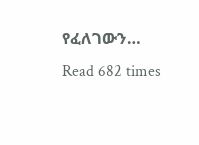የፈለገውን…
Read 682 times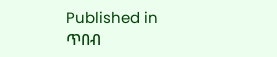Published in
ጥበብ